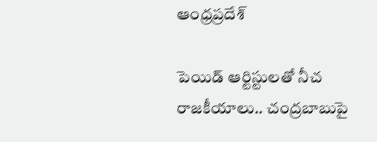ఆంధ్రప్రదేశ్

పెయిడ్ ఆర్టిస్టులతో నీచ రాజకీయాలు.. చంద్రబాబుపై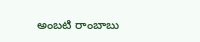అంబటి రాంబాబు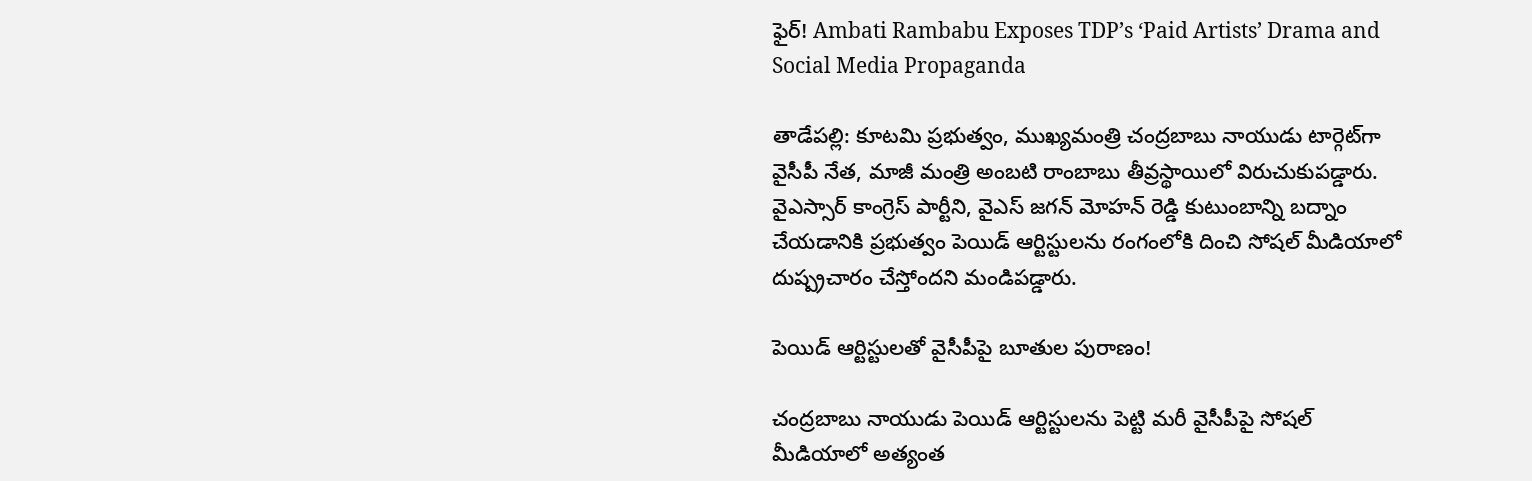ఫైర్! Ambati Rambabu Exposes TDP’s ‘Paid Artists’ Drama and Social Media Propaganda

తాడేపల్లి: కూటమి ప్రభుత్వం, ముఖ్యమంత్రి చంద్రబాబు నాయుడు టార్గెట్‌గా వైసీపీ నేత, మాజీ మంత్రి అంబటి రాంబాబు తీవ్రస్థాయిలో విరుచుకుపడ్డారు. వైఎస్సార్ కాంగ్రెస్ పార్టీని, వైఎస్ జగన్ మోహన్ రెడ్డి కుటుంబాన్ని బద్నాం చేయడానికి ప్రభుత్వం పెయిడ్ ఆర్టిస్టులను రంగంలోకి దించి సోషల్ మీడియాలో దుష్ప్రచారం చేస్తోందని మండిపడ్డారు.

పెయిడ్ ఆర్టిస్టులతో వైసీపీపై బూతుల పురాణం!

చంద్రబాబు నాయుడు పెయిడ్ ఆర్టిస్టులను పెట్టి మరీ వైసీపీపై సోషల్ మీడియాలో అత్యంత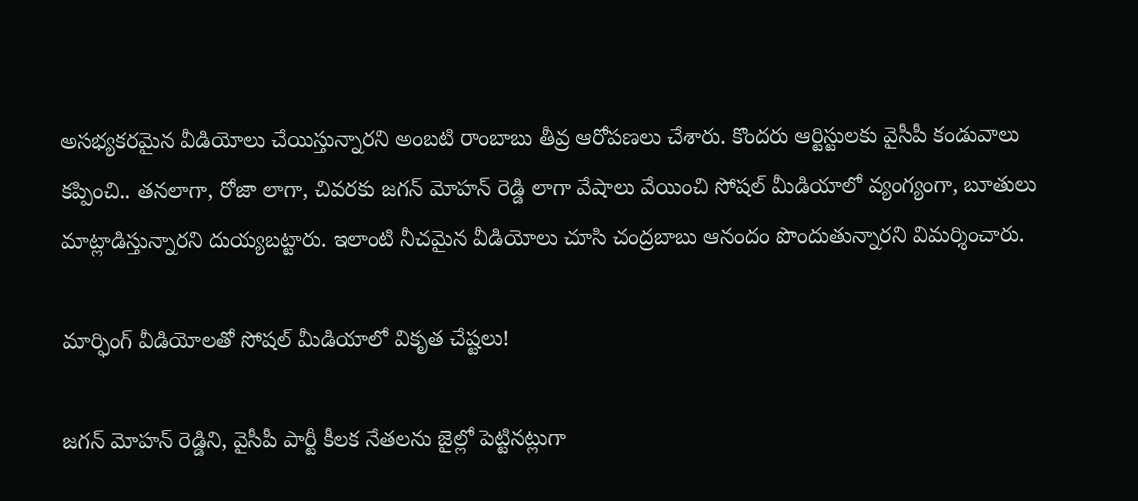అసభ్యకరమైన వీడియోలు చేయిస్తున్నారని అంబటి రాంబాబు తీవ్ర ఆరోపణలు చేశారు. కొందరు ఆర్టిస్టులకు వైసీపీ కండువాలు కప్పించి.. తనలాగా, రోజా లాగా, చివరకు జగన్ మోహన్ రెడ్డి లాగా వేషాలు వేయించి సోషల్ మీడియాలో వ్యంగ్యంగా, బూతులు మాట్లాడిస్తున్నారని దుయ్యబట్టారు. ఇలాంటి నీచమైన వీడియోలు చూసి చంద్రబాబు ఆనందం పొందుతున్నారని విమర్శించారు.

మార్ఫింగ్ వీడియోలతో సోషల్ మీడియాలో వికృత చేష్టలు!

జగన్ మోహన్ రెడ్డిని, వైసీపీ పార్టీ కీలక నేతలను జైల్లో పెట్టినట్లుగా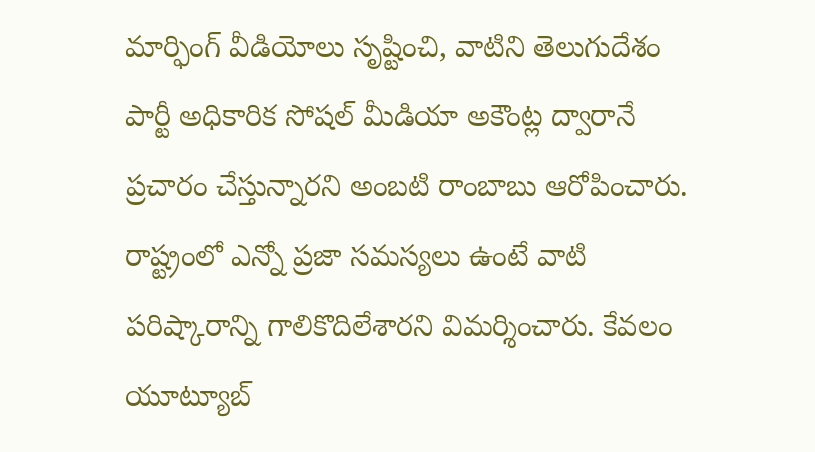మార్ఫింగ్ వీడియోలు సృష్టించి, వాటిని తెలుగుదేశం పార్టీ అధికారిక సోషల్ మీడియా అకౌంట్ల ద్వారానే ప్రచారం చేస్తున్నారని అంబటి రాంబాబు ఆరోపించారు. రాష్ట్రంలో ఎన్నో ప్రజా సమస్యలు ఉంటే వాటి పరిష్కారాన్ని గాలికొదిలేశారని విమర్శించారు. కేవలం యూట్యూబ్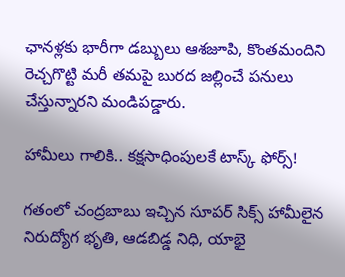ఛానళ్లకు భారీగా డబ్బులు ఆశజూపి, కొంతమందిని రెచ్చగొట్టి మరీ తమపై బురద జల్లించే పనులు చేస్తున్నారని మండిపడ్డారు.

హామీలు గాలికి.. కక్షసాధింపులకే టాస్క్ ఫోర్స్!

గతంలో చంద్రబాబు ఇచ్చిన సూపర్ సిక్స్ హామీలైన నిరుద్యోగ భృతి, ఆడబిడ్డ నిధి, యాభై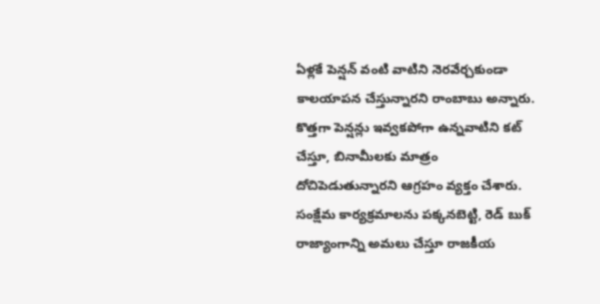ఏళ్లకే పెన్షన్ వంటి వాటిని నెరవేర్చకుండా కాలయాపన చేస్తున్నారని రాంబాబు అన్నారు. కొత్తగా పెన్షన్లు ఇవ్వకపోగా ఉన్నవాటిని కట్ చేస్తూ, బినామీలకు మాత్రం దోచిపెడుతున్నారని ఆగ్రహం వ్యక్తం చేశారు. సంక్షేమ కార్యక్రమాలను పక్కనబెట్టి, రెడ్ బుక్ రాజ్యాంగాన్ని అమలు చేస్తూ రాజకీయ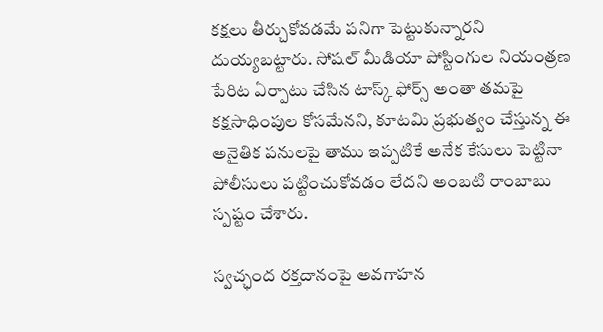కక్షలు తీర్చుకోవడమే పనిగా పెట్టుకున్నారని దుయ్యబట్టారు. సోషల్ మీడియా పోస్టింగుల నియంత్రణ పేరిట ఏర్పాటు చేసిన టాస్క్ ఫోర్స్ అంతా తమపై కక్షసాధింపుల కోసమేనని, కూటమి ప్రభుత్వం చేస్తున్న ఈ అనైతిక పనులపై తాము ఇప్పటికే అనేక కేసులు పెట్టినా పోలీసులు పట్టించుకోవడం లేదని అంబటి రాంబాబు స్పష్టం చేశారు.

స్వచ్ఛంద రక్తదానంపై అవగాహన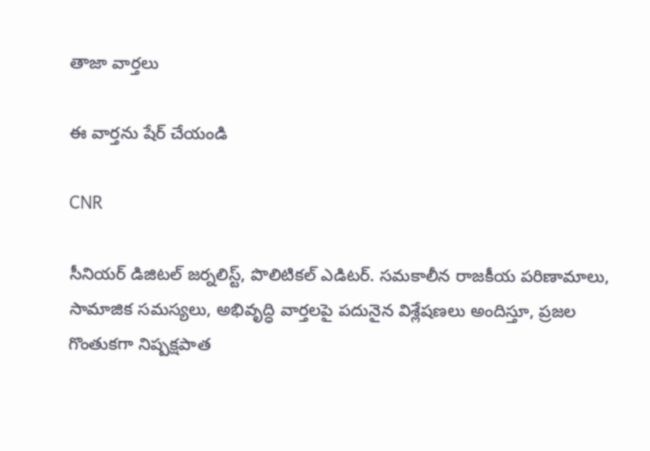తాజా వార్తలు

ఈ వార్తను షేర్ చేయండి

CNR

సీనియర్ డిజిటల్ జర్నలిస్ట్, పొలిటికల్ ఎడిటర్. సమకాలీన రాజకీయ పరిణామాలు, సామాజిక సమస్యలు, అభివృద్ధి వార్తలపై పదునైన విశ్లేషణలు అందిస్తూ, ప్రజల గొంతుకగా నిష్పక్షపాత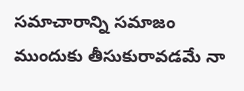సమాచారాన్ని సమాజం ముందుకు తీసుకురావడమే నా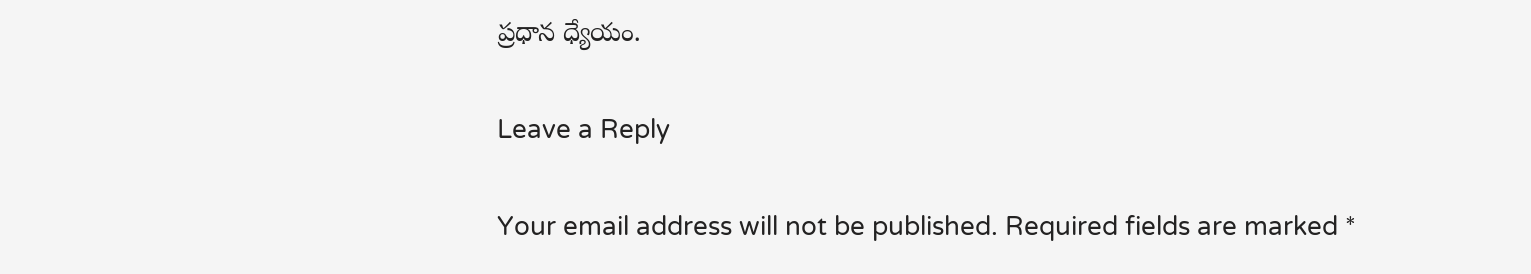ప్రధాన ధ్యేయం.

Leave a Reply

Your email address will not be published. Required fields are marked *